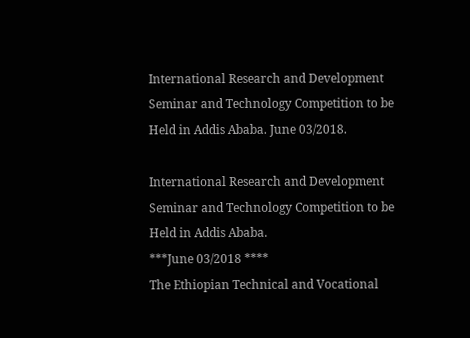International Research and Development Seminar and Technology Competition to be Held in Addis Ababa. June 03/2018.

International Research and Development Seminar and Technology Competition to be Held in Addis Ababa.
***June 03/2018 ****
The Ethiopian Technical and Vocational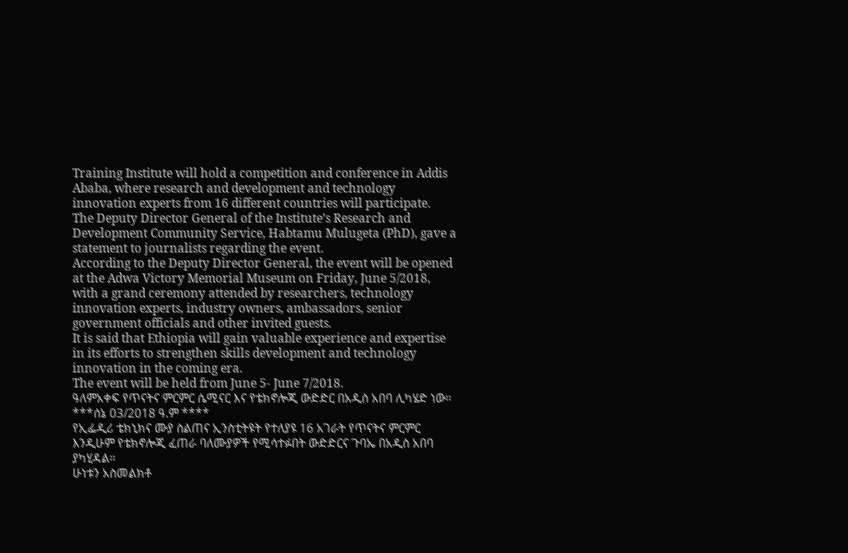Training Institute will hold a competition and conference in Addis Ababa, where research and development and technology innovation experts from 16 different countries will participate.
The Deputy Director General of the Institute’s Research and Development Community Service, Habtamu Mulugeta (PhD), gave a statement to journalists regarding the event.
According to the Deputy Director General, the event will be opened at the Adwa Victory Memorial Museum on Friday, June 5/2018, with a grand ceremony attended by researchers, technology innovation experts, industry owners, ambassadors, senior government officials and other invited guests.
It is said that Ethiopia will gain valuable experience and expertise in its efforts to strengthen skills development and technology innovation in the coming era.
The event will be held from June 5- June 7/2018.
ዓለምአቀፍ የጥናትና ምርምር ሴሚናር እና የቴክኖሎጂ ውድድር በአዲስ አበባ ሊካሄድ ነው።
***ሰኔ 03/2018 ዓ.ም ****
የኢፌዲሪ ቴክኒክና ሙያ ስልጠና ኢንስቲትዩት የተለያዩ 16 አገራት የጥናትና ምርምር እንዲሁም የቴክኖሎጂ ፈጠራ ባለሙያዎች የሚሳተፉበት ውድድርና ጉባኤ በአዲስ አበባ ያካሂዳል።
ሁነቱን አስመልክቶ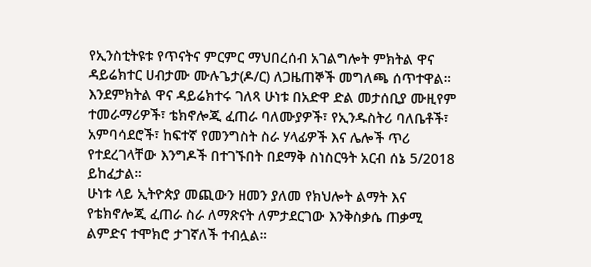የኢንስቲትዩቱ የጥናትና ምርምር ማህበረሰብ አገልግሎት ምክትል ዋና ዳይሬክተር ሀብታሙ ሙሉጌታ(ዶ/ር) ለጋዜጠኞች መግለጫ ሰጥተዋል።
እንደምክትል ዋና ዳይሬክተሩ ገለጻ ሁነቱ በአድዋ ድል መታሰቢያ ሙዚየም ተመራማሪዎች፣ ቴክኖሎጂ ፈጠራ ባለሙያዎች፣ የኢንዱስትሪ ባለቤቶች፣ አምባሳደሮች፣ ከፍተኛ የመንግስት ስራ ሃላፊዎች እና ሌሎች ጥሪ የተደረገላቸው እንግዶች በተገኙበት በደማቅ ስነስርዓት አርብ ሰኔ 5/2018 ይከፈታል።
ሁነቱ ላይ ኢትዮጵያ መጪውን ዘመን ያለመ የክህሎት ልማት እና የቴክኖሎጂ ፈጠራ ስራ ለማጽናት ለምታደርገው እንቅስቃሴ ጠቃሚ ልምድና ተሞክሮ ታገኛለች ተብሏል።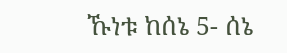ኹነቱ ከሰኔ 5- ሰኔ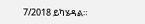7/2018 ይካሄዳል።